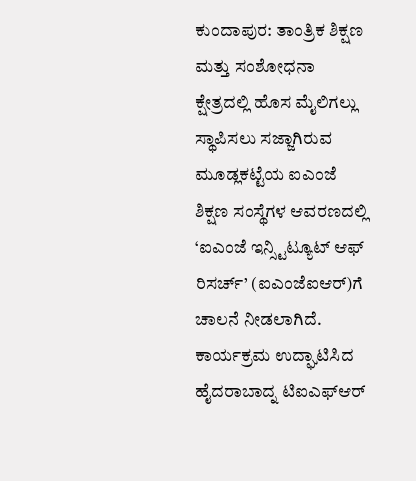ಕುಂದಾಪುರ: ತಾಂತ್ರಿಕ ಶಿಕ್ಷಣ ಮತ್ತು ಸಂಶೋಧನಾ ಕ್ಷೇತ್ರದಲ್ಲಿ ಹೊಸ ಮೈಲಿಗಲ್ಲು ಸ್ಥಾಪಿಸಲು ಸಜ್ಜಾಗಿರುವ ಮೂಡ್ಲಕಟ್ಟೆಯ ಐಎಂಜೆ ಶಿಕ್ಷಣ ಸಂಸ್ಥೆಗಳ ಆವರಣದಲ್ಲಿ ‘ಐಎಂಜೆ ಇನ್ಸ್ಟಿಟ್ಯೂಟ್ ಆಫ್ ರಿಸರ್ಚ್’ (ಐಎಂಜೆಐಆರ್)ಗೆ ಚಾಲನೆ ನೀಡಲಾಗಿದೆ.
ಕಾರ್ಯಕ್ರಮ ಉದ್ಘಾಟಿಸಿದ ಹೈದರಾಬಾದ್ನ ಟಿಐಎಫ್ಆರ್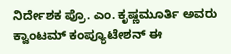ನಿರ್ದೇಶಕ ಪ್ರೊ. ಎಂ. ಕೃಷ್ಣಮೂರ್ತಿ ಅವರು ಕ್ವಾಂಟಮ್ ಕಂಪ್ಯೂಟೇಶನ್ ಈ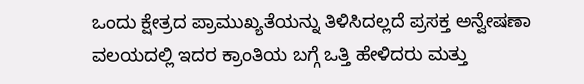ಒಂದು ಕ್ಷೇತ್ರದ ಪ್ರಾಮುಖ್ಯತೆಯನ್ನು ತಿಳಿಸಿದಲ್ಲದೆ ಪ್ರಸಕ್ತ ಅನ್ವೇಷಣಾ ವಲಯದಲ್ಲಿ ಇದರ ಕ್ರಾಂತಿಯ ಬಗ್ಗೆ ಒತ್ತಿ ಹೇಳಿದರು ಮತ್ತು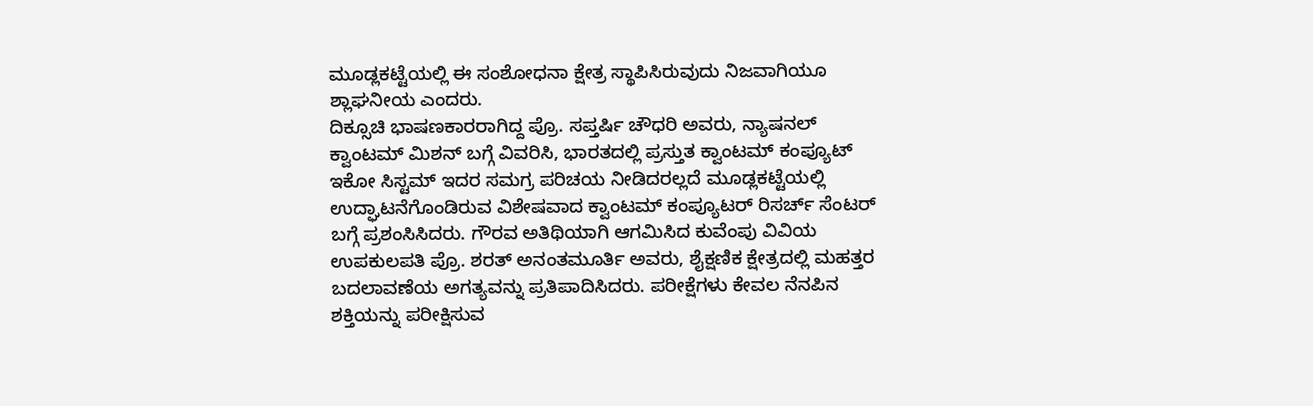ಮೂಡ್ಲಕಟ್ಟೆಯಲ್ಲಿ ಈ ಸಂಶೋಧನಾ ಕ್ಷೇತ್ರ ಸ್ಥಾಪಿಸಿರುವುದು ನಿಜವಾಗಿಯೂ ಶ್ಲಾಘನೀಯ ಎಂದರು.
ದಿಕ್ಸೂಚಿ ಭಾಷಣಕಾರರಾಗಿದ್ದ ಪ್ರೊ. ಸಪ್ತರ್ಷಿ ಚೌಧರಿ ಅವರು, ನ್ಯಾಷನಲ್ ಕ್ವಾಂಟಮ್ ಮಿಶನ್ ಬಗ್ಗೆ ವಿವರಿಸಿ, ಭಾರತದಲ್ಲಿ ಪ್ರಸ್ತುತ ಕ್ವಾಂಟಮ್ ಕಂಪ್ಯೂಟ್ ಇಕೋ ಸಿಸ್ಟಮ್ ಇದರ ಸಮಗ್ರ ಪರಿಚಯ ನೀಡಿದರಲ್ಲದೆ ಮೂಡ್ಲಕಟ್ಟೆಯಲ್ಲಿ ಉದ್ಘಾಟನೆಗೊಂಡಿರುವ ವಿಶೇಷವಾದ ಕ್ವಾಂಟಮ್ ಕಂಪ್ಯೂಟರ್ ರಿಸರ್ಚ್ ಸೆಂಟರ್ ಬಗ್ಗೆ ಪ್ರಶಂಸಿಸಿದರು. ಗೌರವ ಅತಿಥಿಯಾಗಿ ಆಗಮಿಸಿದ ಕುವೆಂಪು ವಿವಿಯ ಉಪಕುಲಪತಿ ಪ್ರೊ. ಶರತ್ ಅನಂತಮೂರ್ತಿ ಅವರು, ಶೈಕ್ಷಣಿಕ ಕ್ಷೇತ್ರದಲ್ಲಿ ಮಹತ್ತರ ಬದಲಾವಣೆಯ ಅಗತ್ಯವನ್ನು ಪ್ರತಿಪಾದಿಸಿದರು. ಪರೀಕ್ಷೆಗಳು ಕೇವಲ ನೆನಪಿನ ಶಕ್ತಿಯನ್ನು ಪರೀಕ್ಷಿಸುವ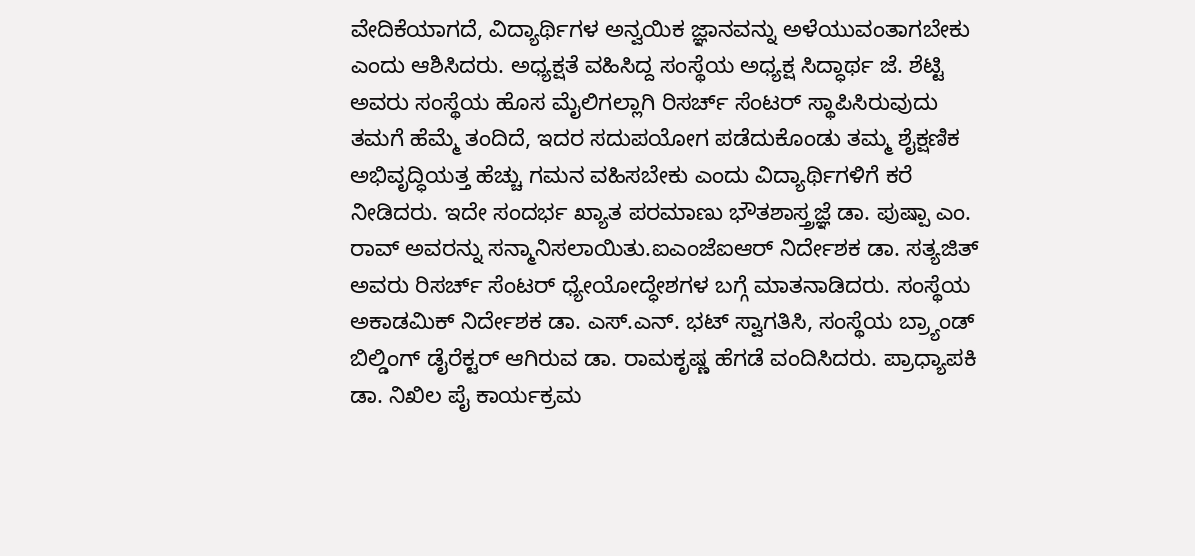ವೇದಿಕೆಯಾಗದೆ, ವಿದ್ಯಾರ್ಥಿಗಳ ಅನ್ವಯಿಕ ಜ್ಞಾನವನ್ನು ಅಳೆಯುವಂತಾಗಬೇಕು ಎಂದು ಆಶಿಸಿದರು. ಅಧ್ಯಕ್ಷತೆ ವಹಿಸಿದ್ದ ಸಂಸ್ಥೆಯ ಅಧ್ಯಕ್ಷ ಸಿದ್ಧಾರ್ಥ ಜೆ. ಶೆಟ್ಟಿ ಅವರು ಸಂಸ್ಥೆಯ ಹೊಸ ಮೈಲಿಗಲ್ಲಾಗಿ ರಿಸರ್ಚ್ ಸೆಂಟರ್ ಸ್ಥಾಪಿಸಿರುವುದು ತಮಗೆ ಹೆಮ್ಮೆ ತಂದಿದೆ, ಇದರ ಸದುಪಯೋಗ ಪಡೆದುಕೊಂಡು ತಮ್ಮ ಶೈಕ್ಷಣಿಕ ಅಭಿವೃದ್ಧಿಯತ್ತ ಹೆಚ್ಚು ಗಮನ ವಹಿಸಬೇಕು ಎಂದು ವಿದ್ಯಾರ್ಥಿಗಳಿಗೆ ಕರೆ ನೀಡಿದರು. ಇದೇ ಸಂದರ್ಭ ಖ್ಯಾತ ಪರಮಾಣು ಭೌತಶಾಸ್ತ್ರಜ್ಞೆ ಡಾ. ಪುಷ್ಪಾ ಎಂ. ರಾವ್ ಅವರನ್ನು ಸನ್ಮಾನಿಸಲಾಯಿತು.ಐಎಂಜೆಐಆರ್ ನಿರ್ದೇಶಕ ಡಾ. ಸತ್ಯಜಿತ್ ಅವರು ರಿಸರ್ಚ್ ಸೆಂಟರ್ ಧ್ಯೇಯೋದ್ಧೇಶಗಳ ಬಗ್ಗೆ ಮಾತನಾಡಿದರು. ಸಂಸ್ಥೆಯ ಅಕಾಡಮಿಕ್ ನಿರ್ದೇಶಕ ಡಾ. ಎಸ್.ಎನ್. ಭಟ್ ಸ್ವಾಗತಿಸಿ, ಸಂಸ್ಥೆಯ ಬ್ರ್ಯಾಂಡ್ ಬಿಲ್ಡಿಂಗ್ ಡೈರೆಕ್ಟರ್ ಆಗಿರುವ ಡಾ. ರಾಮಕೃಷ್ಣ ಹೆಗಡೆ ವಂದಿಸಿದರು. ಪ್ರಾಧ್ಯಾಪಕಿ ಡಾ. ನಿಖಿಲ ಪೈ ಕಾರ್ಯಕ್ರಮ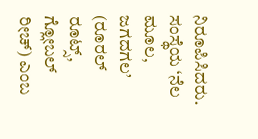ನಿರೂಪಿಸಿದರು. ಸಂಸ್ಥೆಯ ‘ನೆಲ ಮೂಲ, ಜಗದಗಲ’ (ರೂರಲ್ ರೂಟ್ಸ್, ಗ್ಲೋಬಲ್ ರೀಚ್) ಎಂಬ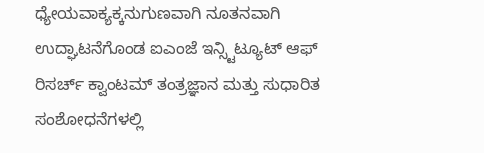ಧ್ಯೇಯವಾಕ್ಯಕ್ಕನುಗುಣವಾಗಿ ನೂತನವಾಗಿ ಉದ್ಘಾಟನೆಗೊಂಡ ಐಎಂಜೆ ಇನ್ಸ್ಟಿಟ್ಯೂಟ್ ಆಫ್ ರಿಸರ್ಚ್ ಕ್ವಾಂಟಮ್ ತಂತ್ರಜ್ಞಾನ ಮತ್ತು ಸುಧಾರಿತ ಸಂಶೋಧನೆಗಳಲ್ಲಿ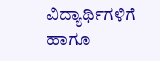ವಿದ್ಯಾರ್ಥಿಗಳಿಗೆ ಹಾಗೂ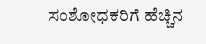ಸಂಶೋಧಕರಿಗೆ ಹೆಚ್ಚಿನ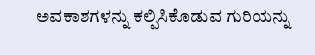ಅವಕಾಶಗಳನ್ನು ಕಲ್ಪಿಸಿಕೊಡುವ ಗುರಿಯನ್ನು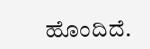ಹೊಂದಿದೆ.